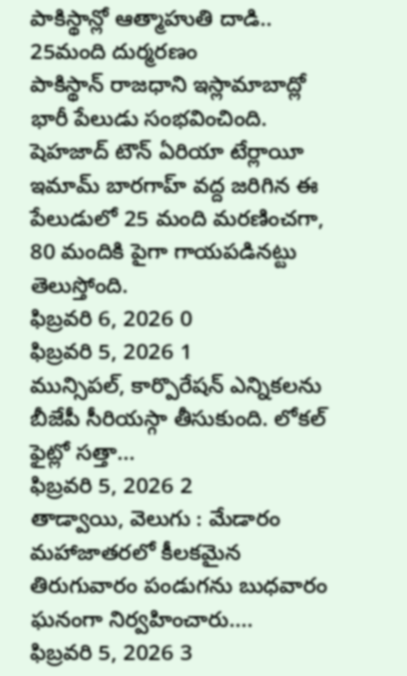పాకిస్థాన్లో ఆత్మాహుతి దాడి.. 25మంది దుర్మరణం
పాకిస్థాన్ రాజధాని ఇస్లామాబాద్లో భారీ పేలుడు సంభవించింది. షెహజాద్ టౌన్ ఏరియా టేర్లాయీ ఇమామ్ బారగాహ్ వద్ద జరిగిన ఈ పేలుడులో 25 మంది మరణించగా, 80 మందికి పైగా గాయపడినట్టు తెలుస్తోంది.
ఫిబ్రవరి 6, 2026 0
ఫిబ్రవరి 5, 2026 1
మున్సిపల్, కార్పొరేషన్ ఎన్నికలను బీజేపీ సీరియస్గా తీసుకుంది. లోకల్ ఫైట్లో సత్తా...
ఫిబ్రవరి 5, 2026 2
తాడ్వాయి, వెలుగు : మేడారం మహాజాతరలో కీలకమైన తిరుగువారం పండుగను బుధవారం ఘనంగా నిర్వహించారు....
ఫిబ్రవరి 5, 2026 3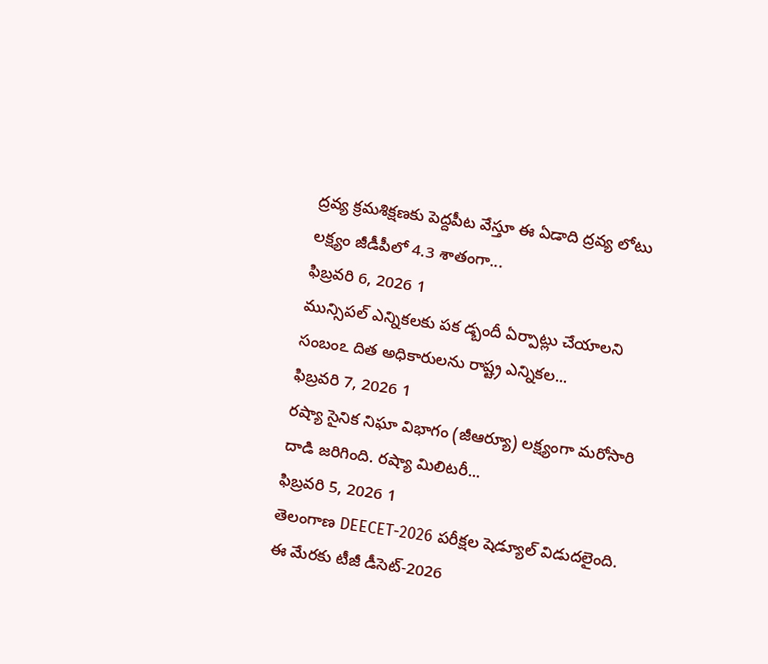ద్రవ్య క్రమశిక్షణకు పెద్దపీట వేస్తూ ఈ ఏడాది ద్రవ్య లోటు లక్ష్యం జీడీపీలో 4.3 శాతంగా...
ఫిబ్రవరి 6, 2026 1
మున్సిపల్ ఎన్నికలకు పక డ్బందీ ఏర్పాట్లు చేయాలని సంబంఽ దిత అధికారులను రాష్ట్ర ఎన్నికల...
ఫిబ్రవరి 7, 2026 1
రష్యా సైనిక నిఘా విభాగం (జీఆర్యూ) లక్ష్యంగా మరోసారి దాడి జరిగింది. రష్యా మిలిటరీ...
ఫిబ్రవరి 5, 2026 1
తెలంగాణ DEECET-2026 పరీక్షల షెడ్యూల్ విడుదలైంది. ఈ మేరకు టీజీ డీసెట్-2026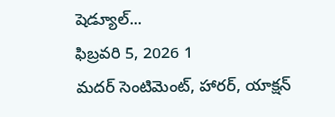షెడ్యూల్...
ఫిబ్రవరి 5, 2026 1
మదర్ సెంటిమెంట్, హారర్, యాక్షన్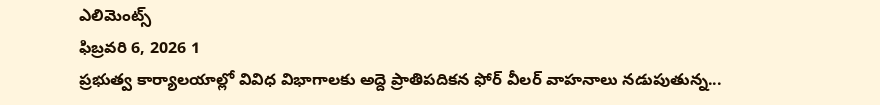ఎలిమెంట్స్
ఫిబ్రవరి 6, 2026 1
ప్రభుత్వ కార్యాలయాల్లో వివిధ విభాగాలకు అద్దె ప్రాతిపదికన ఫోర్ వీలర్ వాహనాలు నడుపుతున్న...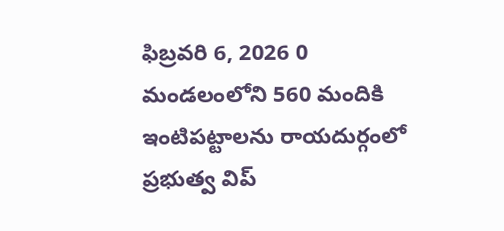ఫిబ్రవరి 6, 2026 0
మండలంలోని 560 మందికి ఇంటిపట్టాలను రాయదుర్గంలో ప్రభుత్వ విప్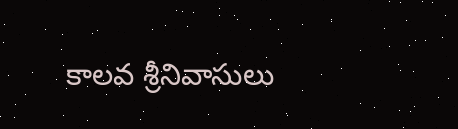కాలవ శ్రీనివాసులు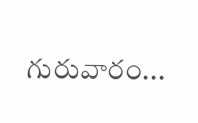గురువారం...